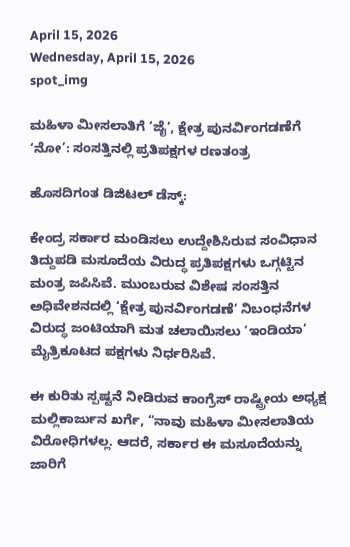April 15, 2026
Wednesday, April 15, 2026
spot_img

ಮಹಿಳಾ ಮೀಸಲಾತಿಗೆ ‘ಜೈ’, ಕ್ಷೇತ್ರ ಪುನರ್ವಿಂಗಡಣೆಗೆ ‘ನೋ’: ಸಂಸತ್ತಿನಲ್ಲಿ ಪ್ರತಿಪಕ್ಷಗಳ ರಣತಂತ್ರ

ಹೊಸದಿಗಂತ ಡಿಜಿಟಲ್ ಡೆಸ್ಕ್:

ಕೇಂದ್ರ ಸರ್ಕಾರ ಮಂಡಿಸಲು ಉದ್ದೇಶಿಸಿರುವ ಸಂವಿಧಾನ ತಿದ್ದುಪಡಿ ಮಸೂದೆಯ ವಿರುದ್ಧ ಪ್ರತಿಪಕ್ಷಗಳು ಒಗ್ಗಟ್ಟಿನ ಮಂತ್ರ ಜಪಿಸಿವೆ. ಮುಂಬರುವ ವಿಶೇಷ ಸಂಸತ್ತಿನ ಅಧಿವೇಶನದಲ್ಲಿ ‘ಕ್ಷೇತ್ರ ಪುನರ್ವಿಂಗಡಣೆ’ ನಿಬಂಧನೆಗಳ ವಿರುದ್ಧ ಜಂಟಿಯಾಗಿ ಮತ ಚಲಾಯಿಸಲು ‘ಇಂಡಿಯಾ’ ಮೈತ್ರಿಕೂಟದ ಪಕ್ಷಗಳು ನಿರ್ಧರಿಸಿವೆ.

ಈ ಕುರಿತು ಸ್ಪಷ್ಟನೆ ನೀಡಿರುವ ಕಾಂಗ್ರೆಸ್ ರಾಷ್ಟ್ರೀಯ ಅಧ್ಯಕ್ಷ ಮಲ್ಲಿಕಾರ್ಜುನ ಖರ್ಗೆ, “ನಾವು ಮಹಿಳಾ ಮೀಸಲಾತಿಯ ವಿರೋಧಿಗಳಲ್ಲ. ಆದರೆ, ಸರ್ಕಾರ ಈ ಮಸೂದೆಯನ್ನು ಜಾರಿಗೆ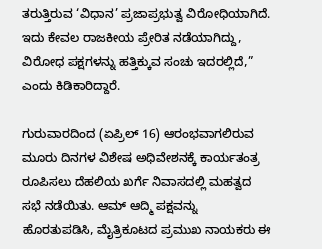ತರುತ್ತಿರುವ ‘ವಿಧಾನ’ ಪ್ರಜಾಪ್ರಭುತ್ವ ವಿರೋಧಿಯಾಗಿದೆ. ಇದು ಕೇವಲ ರಾಜಕೀಯ ಪ್ರೇರಿತ ನಡೆಯಾಗಿದ್ದು, ವಿರೋಧ ಪಕ್ಷಗಳನ್ನು ಹತ್ತಿಕ್ಕುವ ಸಂಚು ಇದರಲ್ಲಿದೆ,” ಎಂದು ಕಿಡಿಕಾರಿದ್ದಾರೆ.

ಗುರುವಾರದಿಂದ (ಏಪ್ರಿಲ್ 16) ಆರಂಭವಾಗಲಿರುವ ಮೂರು ದಿನಗಳ ವಿಶೇಷ ಅಧಿವೇಶನಕ್ಕೆ ಕಾರ್ಯತಂತ್ರ ರೂಪಿಸಲು ದೆಹಲಿಯ ಖರ್ಗೆ ನಿವಾಸದಲ್ಲಿ ಮಹತ್ವದ ಸಭೆ ನಡೆಯಿತು. ಆಮ್ ಆದ್ಮಿ ಪಕ್ಷವನ್ನು ಹೊರತುಪಡಿಸಿ, ಮೈತ್ರಿಕೂಟದ ಪ್ರಮುಖ ನಾಯಕರು ಈ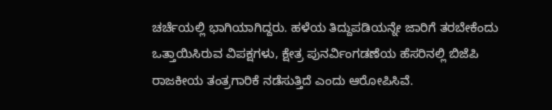ಚರ್ಚೆಯಲ್ಲಿ ಭಾಗಿಯಾಗಿದ್ದರು. ಹಳೆಯ ತಿದ್ದುಪಡಿಯನ್ನೇ ಜಾರಿಗೆ ತರಬೇಕೆಂದು ಒತ್ತಾಯಿಸಿರುವ ವಿಪಕ್ಷಗಳು, ಕ್ಷೇತ್ರ ಪುನರ್ವಿಂಗಡಣೆಯ ಹೆಸರಿನಲ್ಲಿ ಬಿಜೆಪಿ ರಾಜಕೀಯ ತಂತ್ರಗಾರಿಕೆ ನಡೆಸುತ್ತಿದೆ ಎಂದು ಆರೋಪಿಸಿವೆ.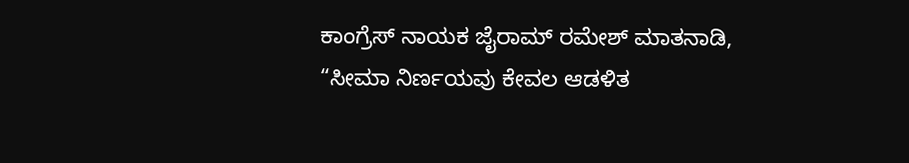ಕಾಂಗ್ರೆಸ್ ನಾಯಕ ಜೈರಾಮ್ ರಮೇಶ್ ಮಾತನಾಡಿ, “ಸೀಮಾ ನಿರ್ಣಯವು ಕೇವಲ ಆಡಳಿತ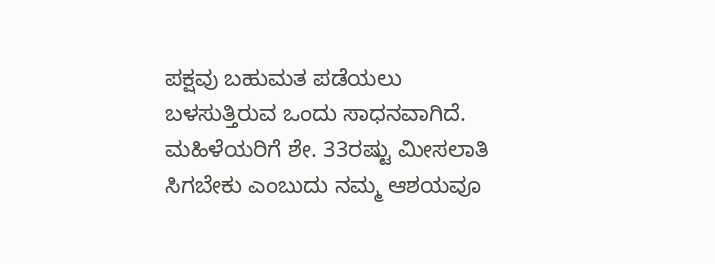ಪಕ್ಷವು ಬಹುಮತ ಪಡೆಯಲು ಬಳಸುತ್ತಿರುವ ಒಂದು ಸಾಧನವಾಗಿದೆ. ಮಹಿಳೆಯರಿಗೆ ಶೇ. 33ರಷ್ಟು ಮೀಸಲಾತಿ ಸಿಗಬೇಕು ಎಂಬುದು ನಮ್ಮ ಆಶಯವೂ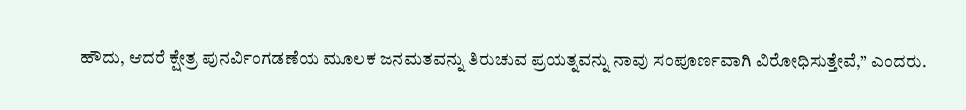ಹೌದು, ಆದರೆ ಕ್ಷೇತ್ರ ಪುನರ್ವಿಂಗಡಣೆಯ ಮೂಲಕ ಜನಮತವನ್ನು ತಿರುಚುವ ಪ್ರಯತ್ನವನ್ನು ನಾವು ಸಂಪೂರ್ಣವಾಗಿ ವಿರೋಧಿಸುತ್ತೇವೆ,” ಎಂದರು.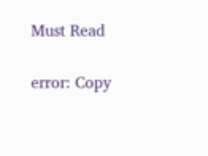Must Read

error: Copy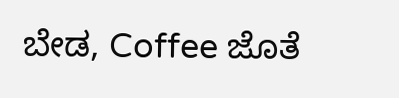ಬೇಡ, Coffee ಜೊತೆ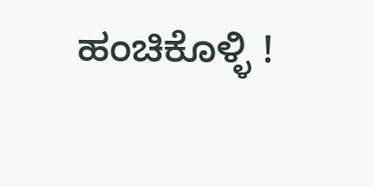ಹಂಚಿಕೊಳ್ಳಿ !